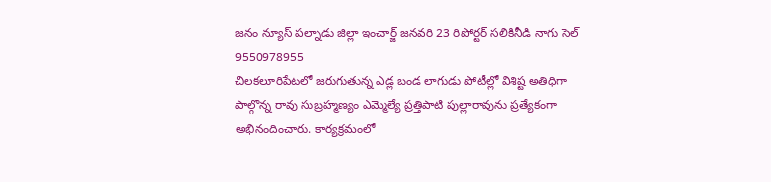జనం న్యూస్ పల్నాడు జిల్లా ఇంచార్జ్ జనవరి 23 రిపోర్టర్ సలికినీడి నాగు సెల్ 9550978955
చిలకలూరిపేటలో జరుగుతున్న ఎడ్ల బండ లాగుడు పోటీల్లో విశిష్ట అతిధిగా పాల్గొన్న రావు సుబ్రహ్మణ్యం ఎమ్మెల్యే ప్రత్తిపాటి పుల్లారావును ప్రత్యేకంగా అభినందించారు. కార్యక్రమంలో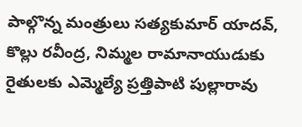పాల్గొన్న మంత్రులు సత్యకుమార్ యాదవ్, కొల్లు రవీంద్ర, నిమ్మల రామానాయుడుకు రైతులకు ఎమ్మెల్యే ప్రత్తిపాటి పుల్లారావు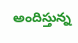అందిస్తున్న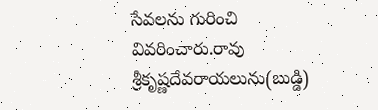సేవలను గురించి వివరించారు.రావు శ్రీకృష్ణదేవరాయలును(బుడ్డి)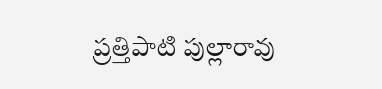ప్రత్తిపాటి పుల్లారావు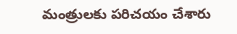మంత్రులకు పరిచయం చేశారు